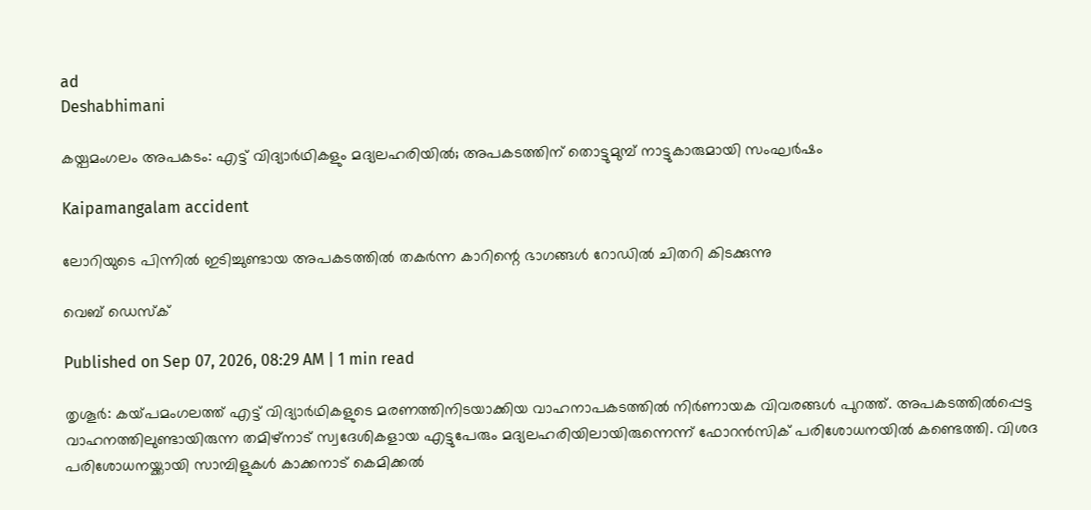ad
Deshabhimani

കയ്പമംഗലം അപകടം: എട്ട് വിദ്യാർഥികളും മദ്യലഹരിയിൽ; അപകടത്തിന് തൊട്ടുമുമ്പ് നാട്ടുകാരുമായി സംഘര്‍ഷം

Kaipamangalam accident

ലോറിയുടെ പിന്നിൽ ഇടിച്ചുണ്ടായ അപകടത്തിൽ തകർന്ന കാറിന്റെ ഭാഗങ്ങൾ റോഡിൽ ചിതറി കിടക്കുന്നു

വെബ് ഡെസ്ക്

Published on Sep 07, 2026, 08:29 AM | 1 min read

തൃശൂര്‍: കയ്‌പമംഗലത്ത്‌ എട്ട് വിദ്യാർഥികളുടെ മരണത്തിനിടയാക്കിയ വാഹനാപകടത്തില്‍ നിര്‍ണായക വിവരങ്ങള്‍ പുറത്ത്. അപകടത്തില്‍പ്പെട്ട വാഹനത്തിലുണ്ടായിരുന്ന തമിഴ്നാട് സ്വദേശികളായ എട്ടുപേരും മദ്യലഹരിയിലായിരുന്നെന്ന് ഫോറന്‍സിക് പരിശോധനയില്‍ കണ്ടെത്തി. വിശദ പരിശോധനയ്ക്കായി സാമ്പിളുകള്‍ കാക്കനാട് കെമിക്കല്‍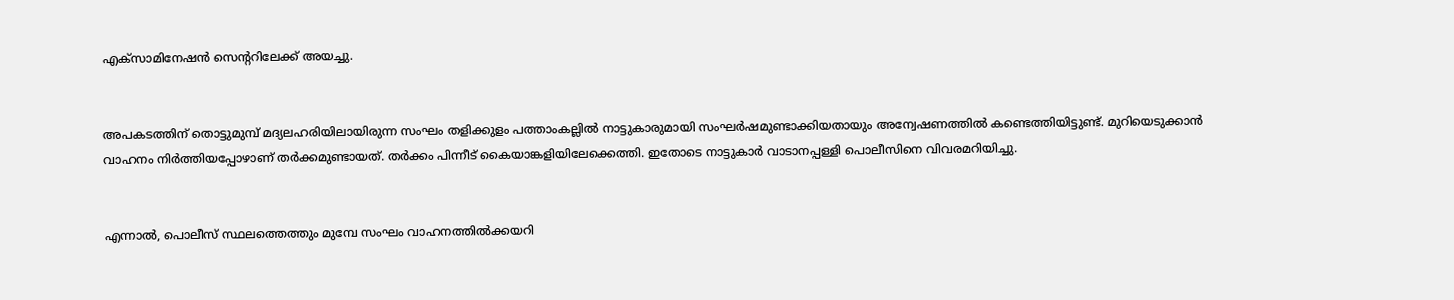എക്സാമിനേഷന്‍ സെന്ററിലേക്ക് അയച്ചു.


അപകടത്തിന് തൊട്ടുമുമ്പ് മദ്യലഹരിയിലായിരുന്ന സംഘം തളിക്കുളം പത്താംകല്ലില്‍ നാട്ടുകാരുമായി സംഘര്‍ഷമുണ്ടാക്കിയതായും അന്വേഷണത്തില്‍ കണ്ടെത്തിയിട്ടുണ്ട്. മുറിയെടുക്കാന്‍ വാഹനം നിര്‍ത്തിയപ്പോഴാണ് തര്‍ക്കമുണ്ടായത്. തര്‍ക്കം പിന്നീട് കൈയാങ്കളിയിലേക്കെത്തി. ഇതോടെ നാട്ടുകാര്‍ വാടാനപ്പള്ളി പൊലീസിനെ വിവരമറിയിച്ചു.


എന്നാല്‍, പൊലീസ് സ്ഥലത്തെത്തും മുമ്പേ സംഘം വാഹനത്തില്‍ക്കയറി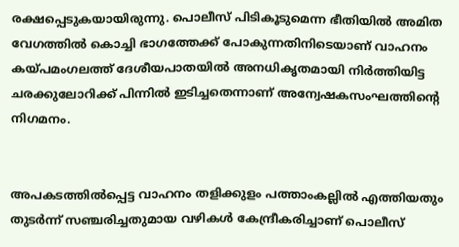രക്ഷപ്പെടുകയായിരുന്നു. പൊലീസ് പിടികൂടുമെന്ന ഭീതിയില്‍ അമിത വേഗത്തില്‍ കൊച്ചി ഭാഗത്തേക്ക് പോകുന്നതിനിടെയാണ് വാഹനം കയ്പമംഗലത്ത് ദേശീയപാതയില്‍ അനധികൃതമായി നിര്‍ത്തിയിട്ട ചരക്കുലോറിക്ക് പിന്നില്‍ ഇടിച്ചതെന്നാണ് അന്വേഷകസംഘത്തിന്റെ നിഗമനം.


അപകടത്തില്‍പ്പെട്ട വാഹനം തളിക്കുളം പത്താംകല്ലില്‍ എത്തിയതും തുടര്‍ന്ന് സഞ്ചരിച്ചതുമായ വഴികള്‍ കേന്ദ്രീകരിച്ചാണ് പൊലീസ്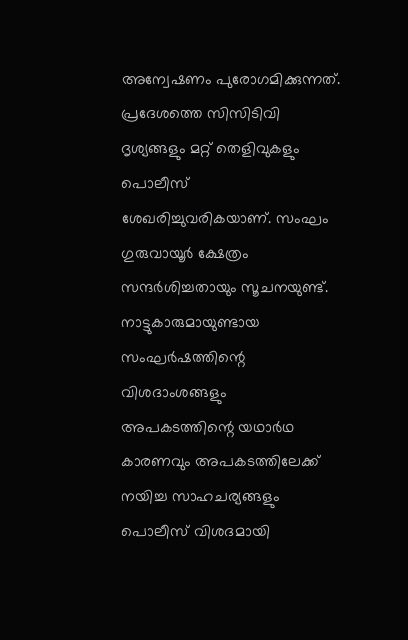അന്വേഷണം പുരോഗമിക്കുന്നത്. പ്രദേശത്തെ സിസിടിവി ദൃശ്യങ്ങളും മറ്റ് തെളിവുകളും പൊലീസ് ശേഖരിച്ചുവരികയാണ്. സംഘം ഗുരുവായൂര്‍ ക്ഷേത്രം സന്ദര്‍ശിച്ചതായും സൂചനയുണ്ട്. നാട്ടുകാരുമായുണ്ടായ സംഘര്‍ഷത്തിന്റെ വിശദാംശങ്ങളും അപകടത്തിന്റെ യഥാര്‍ഥ കാരണവും അപകടത്തിലേക്ക് നയിച്ച സാഹചര്യങ്ങളും പൊലീസ് വിശദമായി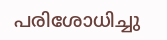പരിശോധിച്ചു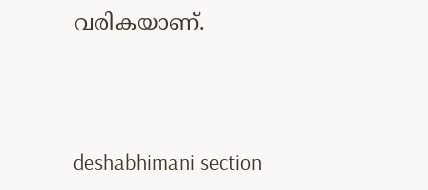വരികയാണ്.



deshabhimani section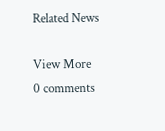Related News

View More
0 comments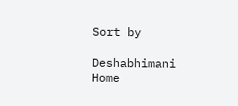Sort by

Deshabhimani
Home